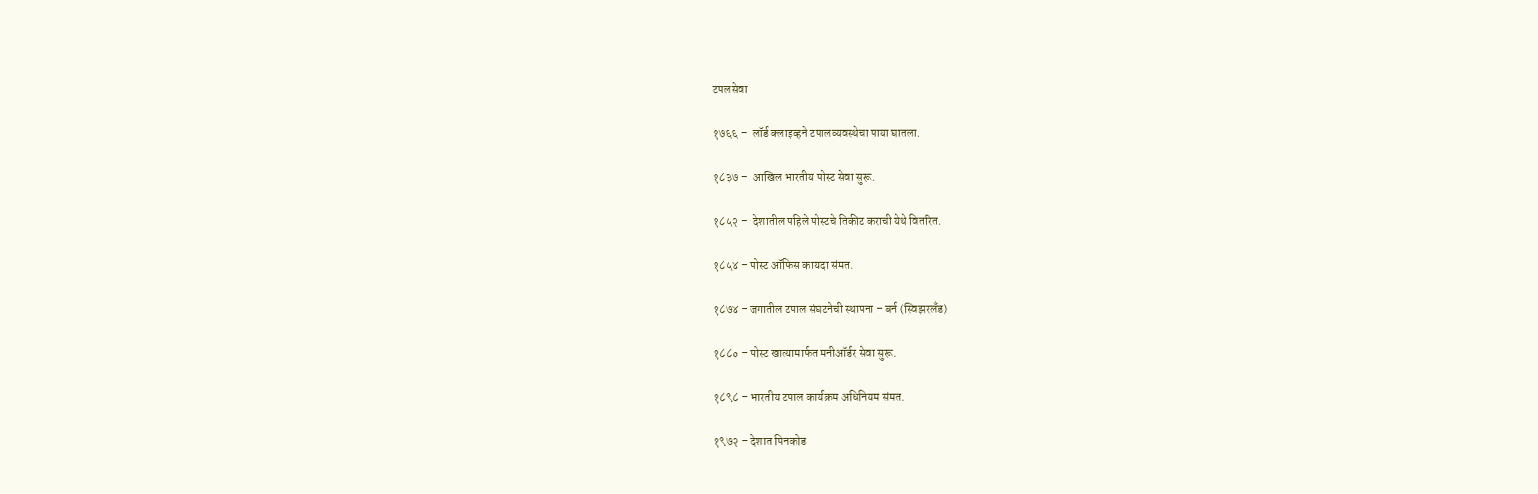टपलसेवा

१७६६ –  लॉर्ड क्लाइव्हने टपालव्यवस्थेचा पाया घातला.

१८३७ –  आखिल भारतीय पोस्ट सेवा सुरू.

१८५२ –  देशातील पहिले पोस्टचे तिकीट कराची येथे वितरित.

१८५४ – पोस्ट ऑफिस कायदा संमत.

१८७४ – जगातील टपाल संघटनेची स्थापना – बर्न (स्विझरलँड)

१८८० – पोस्ट खात्यामार्फत मनीऑर्डर सेवा सुरू.

१८९८ – भारतीय टपाल कार्यक्रम अधिनियम संमत.

१९७२ – देशात पिनकोड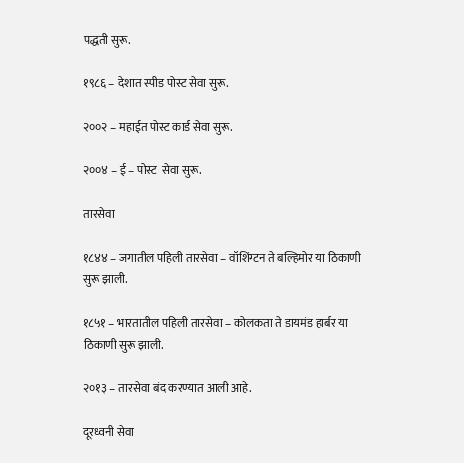पद्धती सुरू.

१९८६ – देशात स्पीड पोस्ट सेवा सुरू.

२००२ – महाईत पोस्ट कार्ड सेवा सुरू.

२००४ – ई – पोस्ट  सेवा सुरू.

तारसेवा

१८४४ – जगातील पहिली तारसेवा – वॉशिंग्टन ते बल्हिमोर या ठिकाणी सुरू झाली.

१८५१ – भारतातील पहिली तारसेवा – कोलकता ते डायमंड हार्बर या ठिकाणी सुरू झाली.

२०१३ – तारसेवा बंद करण्यात आली आहे.

दूरध्वनी सेवा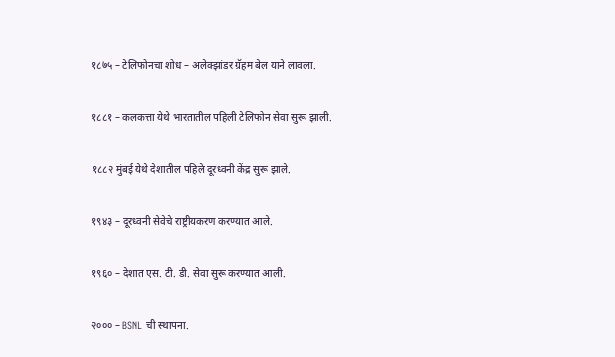१८७५ – टेलिफोनचा शोध – अलेक्झांडर ग्रॅहम बेल याने लावला.

१८८१ – कलकत्ता येथे भारतातील पहिली टेलिफोन सेवा सुरू झाली.

१८८२ मुंबई येथे देशातील पहिले दूरध्वनी केंद्र सुरू झाले.

१९४३ – दूरध्वनी सेवेचे राष्ट्रीयकरण करण्यात आले.

१९६० – देशात एस. टी. डी. सेवा सुरू करण्यात आली.

२००० – BSNL ची स्थापना.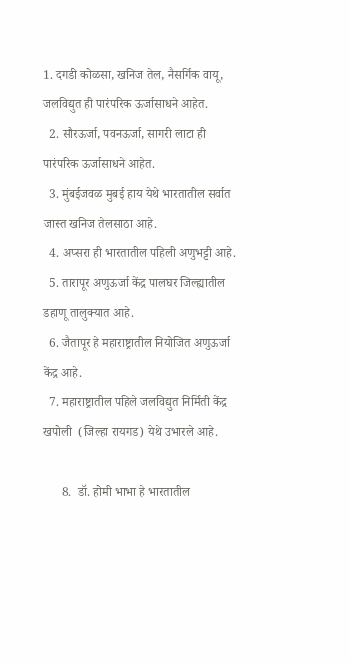1. दगडी कोळसा, खनिज तेल, नैसर्गिक वायू, जलविद्युत ही पारंपरिक ऊर्जासाधने आहेत.
  2. सौरऊर्जा, पवनऊर्जा, सागरी लाटा ही पारंपरिक ऊर्जासाधने आहेत.
  3. मुंबईजवळ मुबई हाय येथे भारतातील सर्वात जास्त खनिज तेलसाठा आहे.
  4. अप्सरा ही भारतातील पहिली अणुभट्टी आहे.
  5. तारापूर अणुऊर्जा केंद्र पालघर जिल्ह्यातील डहाणू तालुक्यात आहे.
  6. जैतापूर हे महाराष्ट्रातील नियोजित अणुऊर्जा केंद्र आहे.
  7. महाराष्ट्रातील पहिले जलविद्युत निर्मिती केंद्र खपोली  (जिल्हा रायगड) येथे उभारले आहे.

      8.  डॉ. होमी भाभा हे भारतातील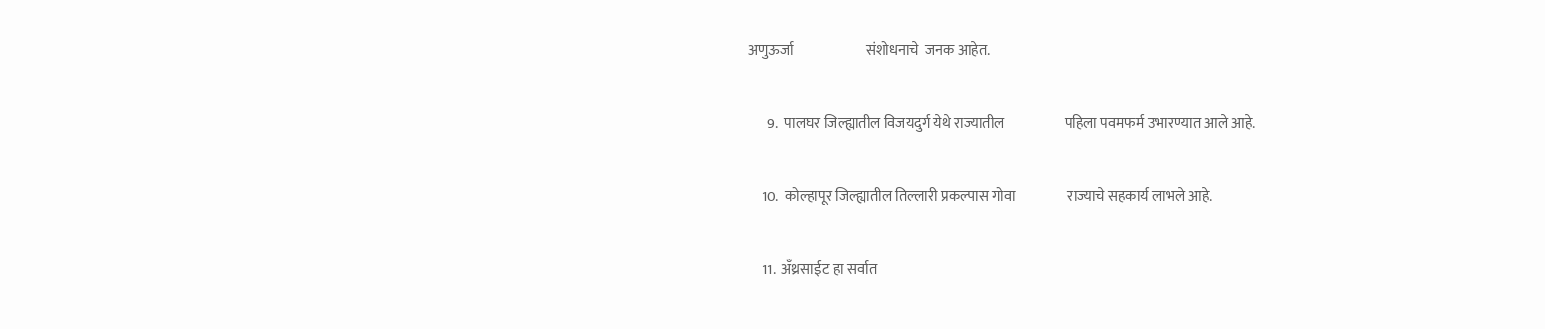अणुऊर्जा                         संशोधनाचे  जनक आहेत.

       9.  पालघर जिल्ह्यातील विजयदुर्ग येथे राज्यातील                     पहिला पवमफर्म उभारण्यात आले आहे.

     10.  कोल्हापूर जिल्ह्यातील तिल्लारी प्रकल्पास गोवा                  राज्याचे सहकार्य लाभले आहे.

     11.  अँथ्रसाईट हा सर्वात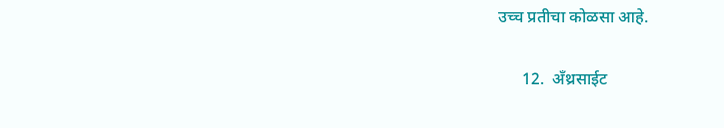उच्च प्रतीचा कोळसा आहे.

      12.  अँथ्रसाईट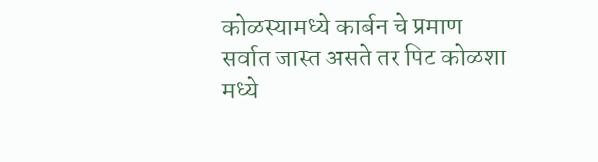कोळस्यामध्ये कार्बन चे प्रमाण           सर्वात जास्त असते तर पिट कोळशा मध्ये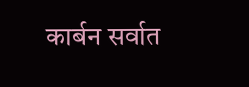कार्बन सर्वात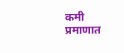कमी प्रमाणात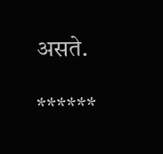असते.

******